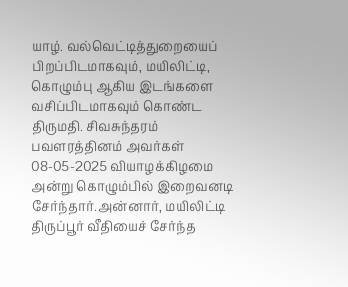யாழ். வல்வெட்டித்துறையைப் பிறப்பிடமாகவும், மயிலிட்டி, கொழும்பு ஆகிய இடங்களை வசிப்பிடமாகவும் கொண்ட திருமதி. சிவசுந்தரம் பவளரத்தினம் அவர்கள் 08-05-2025 வியாழக்கிழமை அன்று கொழும்பில் இறைவனடி சேர்ந்தார்.அன்னார், மயிலிட்டி திருப்பூர் வீதியைச் சேர்ந்த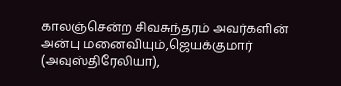காலஞ்சென்ற சிவசுந்தரம் அவர்களின் அன்பு மனைவியும்,ஜெயக்குமார் (அவுஸ்திரேலியா),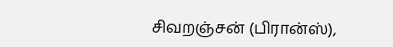சிவறஞ்சன் (பிரான்ஸ்),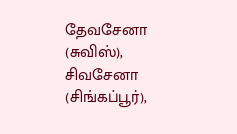தேவசேனா (சுவிஸ்), சிவசேனா (சிங்கப்பூர்),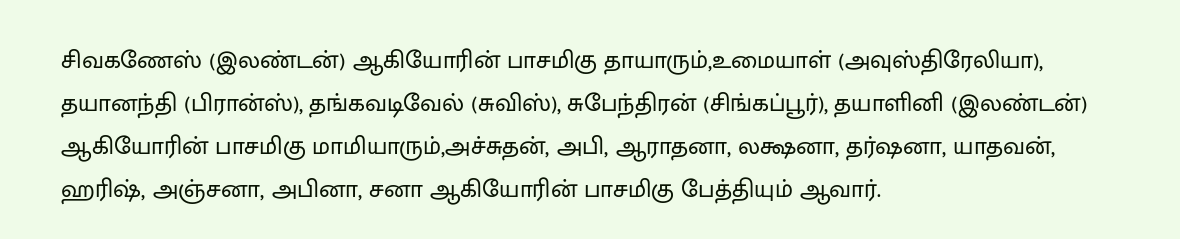சிவகணேஸ் (இலண்டன்) ஆகியோரின் பாசமிகு தாயாரும்,உமையாள் (அவுஸ்திரேலியா), தயானந்தி (பிரான்ஸ்), தங்கவடிவேல் (சுவிஸ்), சுபேந்திரன் (சிங்கப்பூர்), தயாளினி (இலண்டன்) ஆகியோரின் பாசமிகு மாமியாரும்,அச்சுதன், அபி, ஆராதனா, லக்ஷனா, தர்ஷனா, யாதவன், ஹரிஷ், அஞ்சனா, அபினா, சனா ஆகியோரின் பாசமிகு பேத்தியும் ஆவார்.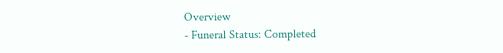Overview
- Funeral Status: Completed